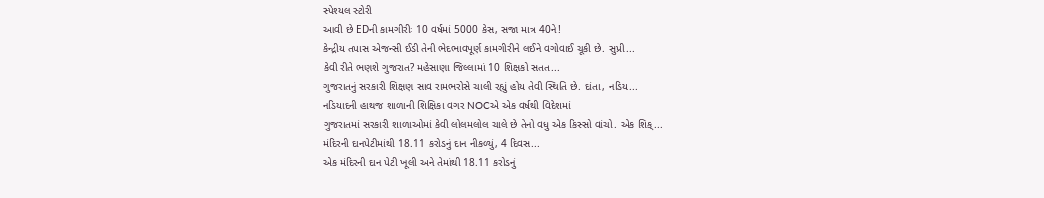સ્પેશ્યલ સ્ટોરી
આવી છે EDની કામગીરીઃ 10 વર્ષમાં 5000 કેસ, સજા માત્ર 40ને!
કેન્દ્રીય તપાસ એજન્સી ઈડી તેની ભેદભાવપૂર્ણ કામગીરીને લઈને વગોવાઈ ચૂકી છે. સુપ્રી...
કેવી રીતે ભણશે ગુજરાત? મહેસાણા જિલ્લામાં 10 શિક્ષકો સતત...
ગુજરાતનું સરકારી શિક્ષણ સાવ રામભરોસે ચાલી રહ્યું હોય તેવી સ્થિતિ છે. દાંતા, નડિય...
નડિયાદની હાથજ શાળાની શિક્ષિકા વગર NOCએ એક વર્ષથી વિદેશમાં
ગુજરાતમાં સરકારી શાળાઓમાં કેવી લોલમલોલ ચાલે છે તેનો વધુ એક કિસ્સો વાંચો. એક શિક્...
મંદિરની દાનપેટીમાંથી 18.11 કરોડનું દાન નીકળ્યું, 4 દિવસ...
એક મંદિરની દાન પેટી ખૂલી અને તેમાંથી 18.11 કરોડનું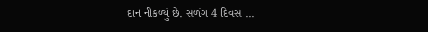દાન નીકળ્યું છે. સળંગ 4 દિવસ ...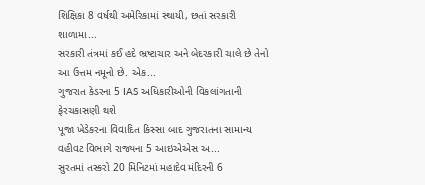શિક્ષિકા 8 વર્ષથી અમેરિકામાં સ્થાયી, છતાં સરકારી શાળામા...
સરકારી તંત્રમાં કઈ હદે ભ્રષ્ટાચાર અને બેદરકારી ચાલે છે તેનો આ ઉત્તમ નમૂનો છે. એક...
ગુજરાત કેડરના 5 IAS અધિકારીઓની વિકલાંગતાની ફેરચકાસણી થશે
પૂજા ખેડેકરના વિવાદિત કિસ્સા બાદ ગુજરાતના સામાન્ય વહીવટ વિભાગે રાજ્યના 5 આઇએએસ અ...
સુરતમાં તસ્કરો 20 મિનિટમાં મહાદેવ મંદિરની 6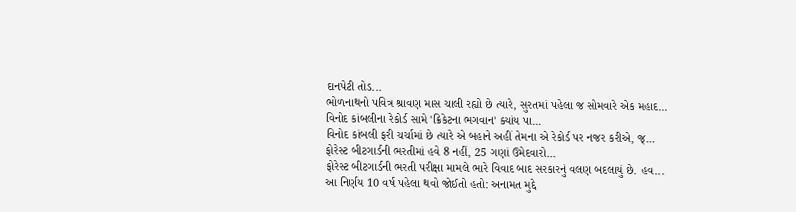દાનપેટી તોડ...
ભોળનાથનો પવિત્ર શ્રાવણ માસ ચાલી રહ્યો છે ત્યારે, સુરતમાં પહેલા જ સોમવારે એક મહાદ...
વિનોદ કાંબલીના રેકોર્ડ સામે 'ક્રિકેટના ભગવાન' ક્યાંય પા...
વિનોદ કાંબલી ફરી ચર્ચામાં છે ત્યારે એ બહાને અહીં તેમના એ રેકોર્ડ પર નજર કરીએ, જ્...
ફોરેસ્ટ બીટગાર્ડની ભરતીમાં હવે 8 નહીં, 25 ગણાં ઉમેદવારો...
ફોરેસ્ટ બીટગાર્ડની ભરતી પરીક્ષા મામલે ભારે વિવાદ બાદ સરકારનું વલણ બદલાયું છે. હવ...
આ નિર્ણય 10 વર્ષ પહેલા થવો જોઈતો હતો: અનામત મુદ્દે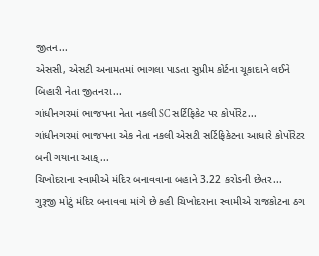જીતન...
એસસી, એસટી અનામતમાં ભાગલા પાડતા સુપ્રીમ કોર્ટના ચૂકાદાને લઈને બિહારી નેતા જીતનરા...
ગાંધીનગરમાં ભાજપના નેતા નકલી SC સર્ટિફિકેટ પર કોર્પોરેટ...
ગાંધીનગરમાં ભાજપના એક નેતા નકલી એસટી સર્ટિફિકેટના આધારે કોર્પોરેટર બની ગયાના આક્...
ચિખોદરાના સ્વામીએ મંદિર બનાવવાના બહાને 3.22 કરોડની છેતર...
ગુરૂજી મોટું મંદિર બનાવવા માંગે છે કહી ચિખોદરાના સ્વામીએ રાજકોટના ઠગ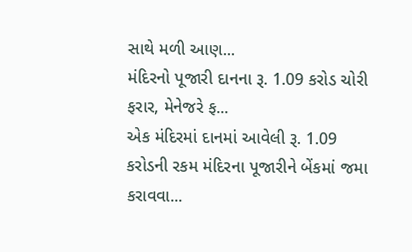સાથે મળી આણ...
મંદિરનો પૂજારી દાનના રૂ. 1.09 કરોડ ચોરી ફરાર, મેનેજરે ફ...
એક મંદિરમાં દાનમાં આવેલી રૂ. 1.09 કરોડની રકમ મંદિરના પૂજારીને બેંકમાં જમા કરાવવા...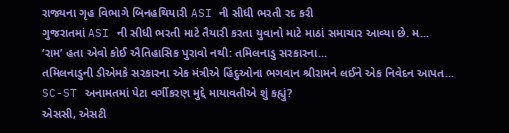રાજ્યના ગૃહ વિભાગે બિનહથિયારી ASI ની સીધી ભરતી રદ કરી
ગુજરાતમાં ASI ની સીધી ભરતી માટે તૈયારી કરતા યુવાનો માટે માઠાં સમાચાર આવ્યા છે. મ...
‘રામ’ હતા એવો કોઈ ઐતિહાસિક પુરાવો નથી: તમિલનાડુ સરકારના...
તમિલનાડુની ડીએમકે સરકારના એક મંત્રીએ હિંદુઓના ભગવાન શ્રીરામને લઈને એક નિવેદન આપત...
SC-ST અનામતમાં પેટા વર્ગીકરણ મુદ્દે માયાવતીએ શું કહ્યું?
એસસી, એસટી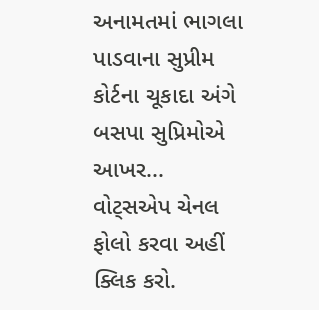અનામતમાં ભાગલા પાડવાના સુપ્રીમ કોર્ટના ચૂકાદા અંગે બસપા સુપ્રિમોએ આખર...
વોટ્સએપ ચેનલ ફોલો કરવા અહીં ક્લિક કરો.